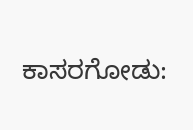ಕಾಸರಗೋಡು: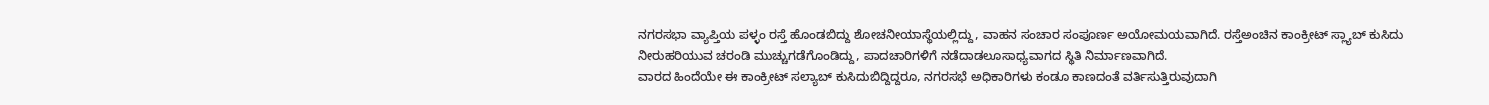ನಗರಸಭಾ ವ್ಯಾಪ್ತಿಯ ಪಳ್ಳಂ ರಸ್ತೆ ಹೊಂಡಬಿದ್ದು ಶೋಚನೀಯಾಸ್ಥೆಯಲ್ಲಿದ್ದು, ವಾಹನ ಸಂಚಾರ ಸಂಪೂರ್ಣ ಅಯೋಮಯವಾಗಿದೆ. ರಸ್ತೆಅಂಚಿನ ಕಾಂಕ್ರೀಟ್ ಸ್ಲ್ಯಾಬ್ ಕುಸಿದು ನೀರುಹರಿಯುವ ಚರಂಡಿ ಮುಚ್ಚುಗಡೆಗೊಂಡಿದ್ದು, ಪಾದಚಾರಿಗಳಿಗೆ ನಡೆದಾಡಲೂಸಾಧ್ಯವಾಗದ ಸ್ಥಿತಿ ನಿರ್ಮಾಣವಾಗಿದೆ.
ವಾರದ ಹಿಂದೆಯೇ ಈ ಕಾಂಕ್ರೀಟ್ ಸಲ್ಯಾಬ್ ಕುಸಿದುಬಿದ್ದಿದ್ದರೂ, ನಗರಸಭೆ ಅಧಿಕಾರಿಗಳು ಕಂಡೂ ಕಾಣದಂತೆ ವರ್ತಿಸುತ್ತಿರುವುದಾಗಿ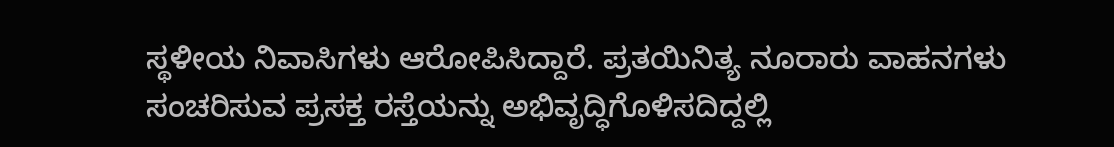ಸ್ಥಳೀಯ ನಿವಾಸಿಗಳು ಆರೋಪಿಸಿದ್ದಾರೆ. ಪ್ರತಯಿನಿತ್ಯ ನೂರಾರು ವಾಹನಗಳು ಸಂಚರಿಸುವ ಪ್ರಸಕ್ತ ರಸ್ತೆಯನ್ನು ಅಭಿವೃದ್ಧಿಗೊಳಿಸದಿದ್ದಲ್ಲಿ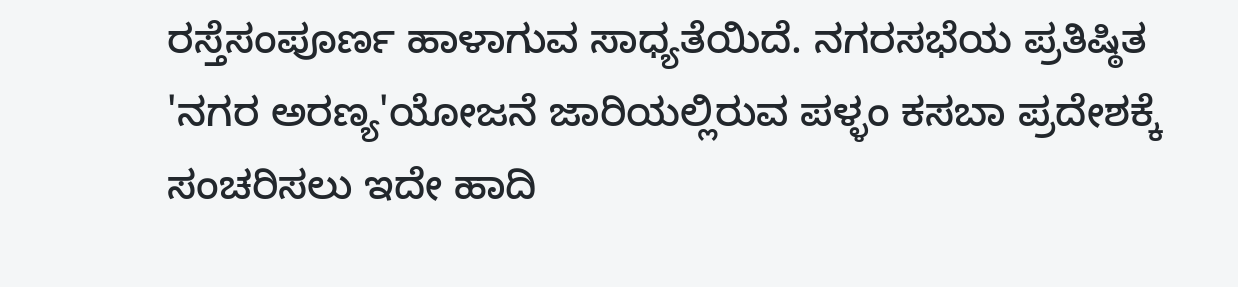ರಸ್ತೆಸಂಪೂರ್ಣ ಹಾಳಾಗುವ ಸಾಧ್ಯತೆಯಿದೆ. ನಗರಸಭೆಯ ಪ್ರತಿಷ್ಠಿತ 'ನಗರ ಅರಣ್ಯ'ಯೋಜನೆ ಜಾರಿಯಲ್ಲಿರುವ ಪಳ್ಳಂ ಕಸಬಾ ಪ್ರದೇಶಕ್ಕೆ ಸಂಚರಿಸಲು ಇದೇ ಹಾದಿ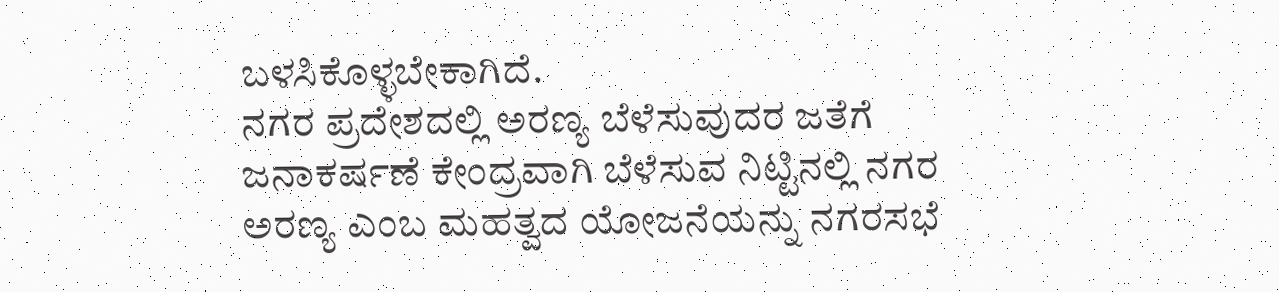ಬಳಸಿಕೊಳ್ಳಬೇಕಾಗಿದೆ.
ನಗರ ಪ್ರದೇಶದಲ್ಲಿ ಅರಣ್ಯ ಬೆಳೆಸುವುದರ ಜತೆಗೆ ಜನಾಕರ್ಷಣೆ ಕೇಂದ್ರವಾಗಿ ಬೆಳೆಸುವ ನಿಟ್ಟಿನಲ್ಲಿ ನಗರ ಅರಣ್ಯ ಎಂಬ ಮಹತ್ವದ ಯೋಜನೆಯನ್ನು ನಗರಸಭೆ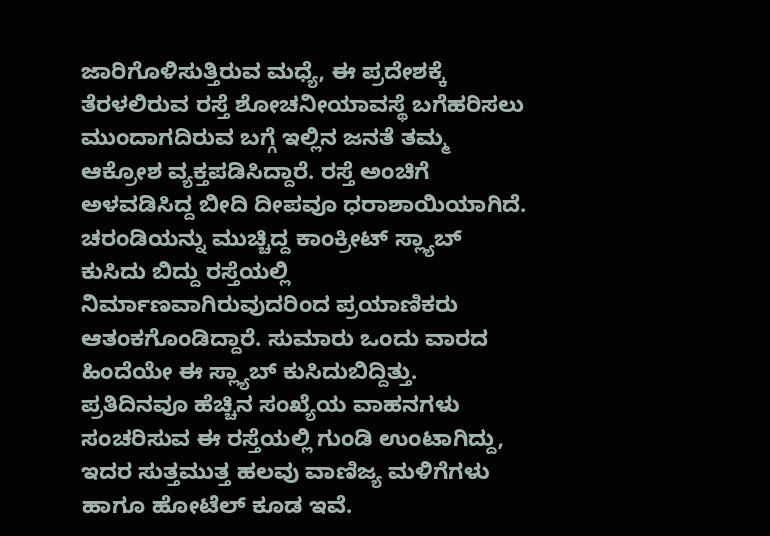ಜಾರಿಗೊಳಿಸುತ್ತಿರುವ ಮಧ್ಯೆ, ಈ ಪ್ರದೇಶಕ್ಕೆ ತೆರಳಲಿರುವ ರಸ್ತೆ ಶೋಚನೀಯಾವಸ್ಥೆ ಬಗೆಹರಿಸಲು ಮುಂದಾಗದಿರುವ ಬಗ್ಗೆ ಇಲ್ಲಿನ ಜನತೆ ತಮ್ಮ ಆಕ್ರೋಶ ವ್ಯಕ್ತಪಡಿಸಿದ್ದಾರೆ. ರಸ್ತೆ ಅಂಚಿಗೆ ಅಳವಡಿಸಿದ್ದ ಬೀದಿ ದೀಪವೂ ಧರಾಶಾಯಿಯಾಗಿದೆ.
ಚರಂಡಿಯನ್ನು ಮುಚ್ಚಿದ್ದ ಕಾಂಕ್ರೀಟ್ ಸ್ಲ್ಯಾಬ್ ಕುಸಿದು ಬಿದ್ದು ರಸ್ತೆಯಲ್ಲಿ ನಿರ್ಮಾಣವಾಗಿರುವುದರಿಂದ ಪ್ರಯಾಣಿಕರು ಆತಂಕಗೊಂಡಿದ್ದಾರೆ. ಸುಮಾರು ಒಂದು ವಾರದ ಹಿಂದೆಯೇ ಈ ಸ್ಲ್ಯಾಬ್ ಕುಸಿದುಬಿದ್ದಿತ್ತು. ಪ್ರತಿದಿನವೂ ಹೆಚ್ಚಿನ ಸಂಖ್ಯೆಯ ವಾಹನಗಳು ಸಂಚರಿಸುವ ಈ ರಸ್ತೆಯಲ್ಲಿ ಗುಂಡಿ ಉಂಟಾಗಿದ್ದು, ಇದರ ಸುತ್ತಮುತ್ತ ಹಲವು ವಾಣಿಜ್ಯ ಮಳಿಗೆಗಳು ಹಾಗೂ ಹೋಟೆಲ್ ಕೂಡ ಇವೆ.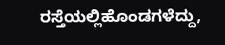ರಸ್ತೆಯಲ್ಲಿಹೊಂಡಗಳೆದ್ದು,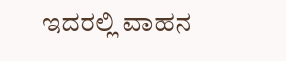ಇದರಲ್ಲಿ ವಾಹನ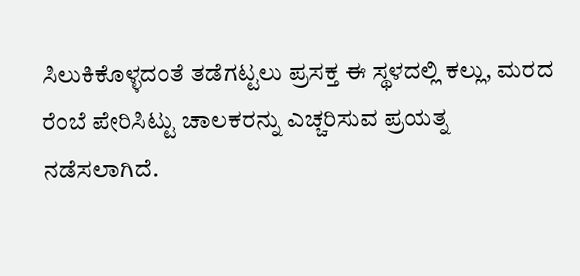ಸಿಲುಕಿಕೊಳ್ಳದಂತೆ ತಡೆಗಟ್ಟಲು ಪ್ರಸಕ್ತ ಈ ಸ್ಥಳದಲ್ಲಿ ಕಲ್ಲು, ಮರದ ರೆಂಬೆ ಪೇರಿಸಿಟ್ಟು ಚಾಲಕರನ್ನು ಎಚ್ಚರಿಸುವ ಪ್ರಯತ್ನ ನಡೆಸಲಾಗಿದೆ.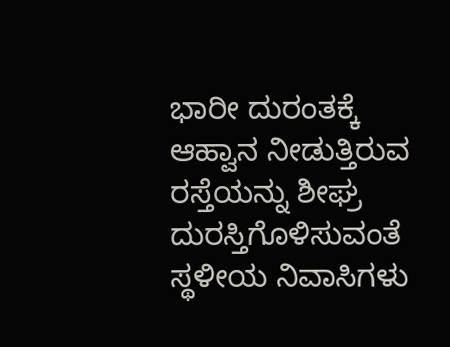ಭಾರೀ ದುರಂತಕ್ಕೆ ಆಹ್ವಾನ ನೀಡುತ್ತಿರುವ ರಸ್ತೆಯನ್ನು ಶೀಘ್ರ ದುರಸ್ತಿಗೊಳಿಸುವಂತೆ ಸ್ಥಳೀಯ ನಿವಾಸಿಗಳು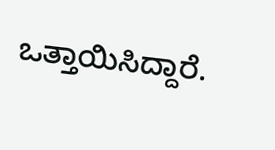ಒತ್ತಾಯಿಸಿದ್ದಾರೆ.